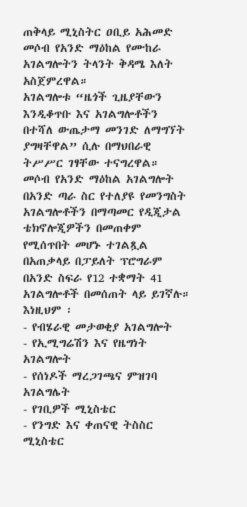ጠቅላይ ሚኒስትር ዐቢይ አሕመድ መሶብ የአንድ ማዕከል የሙከራ አገልግሎትን ትላንት ቅዳሜ እለት አስጀምረዋል።
አገልግሎቱ “ዜጎች ጊዜያቸውን እንዲቆጥቡ እና አገልግሎቶችን በተሻለ ውጤታማ መንገድ ለማግኘት ያግዛቸዋል” ሲሉ በማህበራዊ ትሥሥር ገፃቸው ተናግረዋል።
መሶብ የአንድ ማዕከል አገልግሎት በአንድ ጣራ ስር የተለያዩ የመንግስት አገልግሎቶችን በማጣመር የዲጂታል ቴክኖሎጂዎችን በመጠቀም የሚሰጥበት መሆኑ ተገልጿል
በአጠቃላይ በፓይለት ፕሮግራም በአንድ ስፍራ የ12 ተቋማት 41 አገልግሎቶች በመሰጠት ላይ ይገኛሉ።
እነዚህም ፡
- የብሄራዊ መታወቂያ አገልግሎት
- የኢሚግሬሽን እና የዜግነት አገልግሎት
- የሰነዶች ማረጋገጫና ምዝገባ አገልግሌት
- የገቢዎች ሚኒስቴር
- የንግድ እና ቀጠናዊ ትስስር ሚኒስቴር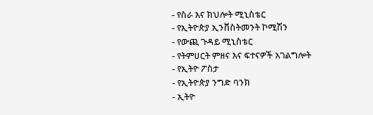- የስራ እና ክህሎት ሚኒስቴር
- የኢትዮጵያ ኢንቨስትመንት ኮሚሽን
- የውጪ ጉዳይ ሚኒስቴር
- የትምሀርት ምዘና እና ፍተናዎች አገልግሎት
- የኢትዮ ፖስታ
- የኢትዮጵያ ንግድ ባንክ
- ኢትዮ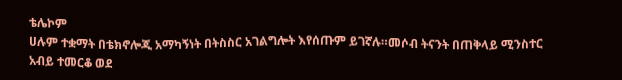ቴሌኮም
ሀሉም ተቋማት በቴክኖሎጂ አማካኝነት በትስስር አገልግሎት እየሰጡም ይገኛሉ።መሶብ ትናንት በጠቅላይ ሚንስተር አብይ ተመርቆ ወደ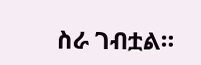ስራ ገብቷል።